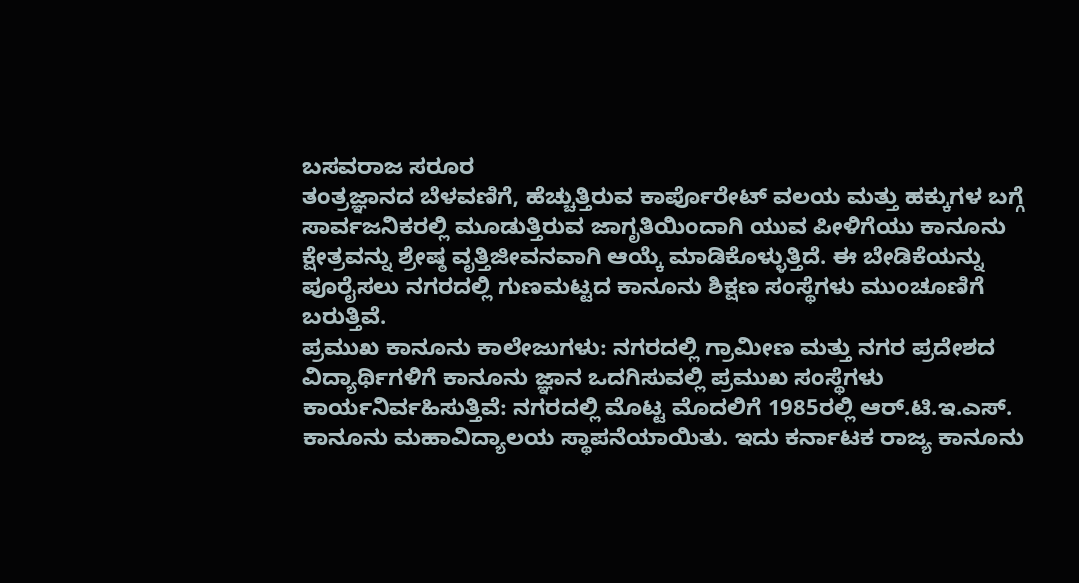ಬಸವರಾಜ ಸರೂರ
ತಂತ್ರಜ್ಞಾನದ ಬೆಳವಣಿಗೆ, ಹೆಚ್ಚುತ್ತಿರುವ ಕಾರ್ಪೊರೇಟ್ ವಲಯ ಮತ್ತು ಹಕ್ಕುಗಳ ಬಗ್ಗೆ ಸಾರ್ವಜನಿಕರಲ್ಲಿ ಮೂಡುತ್ತಿರುವ ಜಾಗೃತಿಯಿಂದಾಗಿ ಯುವ ಪೀಳಿಗೆಯು ಕಾನೂನು ಕ್ಷೇತ್ರವನ್ನು ಶ್ರೇಷ್ಠ ವೃತ್ತಿಜೀವನವಾಗಿ ಆಯ್ಕೆ ಮಾಡಿಕೊಳ್ಳುತ್ತಿದೆ. ಈ ಬೇಡಿಕೆಯನ್ನು ಪೂರೈಸಲು ನಗರದಲ್ಲಿ ಗುಣಮಟ್ಟದ ಕಾನೂನು ಶಿಕ್ಷಣ ಸಂಸ್ಥೆಗಳು ಮುಂಚೂಣಿಗೆ ಬರುತ್ತಿವೆ.
ಪ್ರಮುಖ ಕಾನೂನು ಕಾಲೇಜುಗಳು: ನಗರದಲ್ಲಿ ಗ್ರಾಮೀಣ ಮತ್ತು ನಗರ ಪ್ರದೇಶದ ವಿದ್ಯಾರ್ಥಿಗಳಿಗೆ ಕಾನೂನು ಜ್ಞಾನ ಒದಗಿಸುವಲ್ಲಿ ಪ್ರಮುಖ ಸಂಸ್ಥೆಗಳು ಕಾರ್ಯನಿರ್ವಹಿಸುತ್ತಿವೆ: ನಗರದಲ್ಲಿ ಮೊಟ್ಟ ಮೊದಲಿಗೆ 1985ರಲ್ಲಿ ಆರ್.ಟಿ.ಇ.ಎಸ್. ಕಾನೂನು ಮಹಾವಿದ್ಯಾಲಯ ಸ್ಥಾಪನೆಯಾಯಿತು. ಇದು ಕರ್ನಾಟಕ ರಾಜ್ಯ ಕಾನೂನು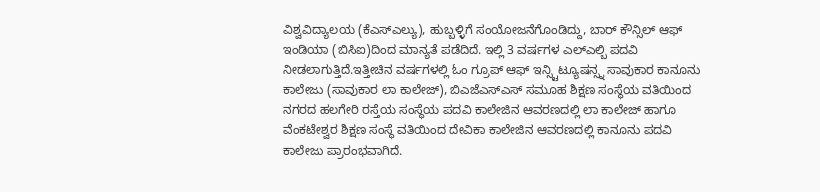ವಿಶ್ವವಿದ್ಯಾಲಯ (ಕೆಎಸ್ಎಲ್ಯು), ಹುಬ್ಬಳ್ಳಿಗೆ ಸಂಯೋಜನೆಗೊಂಡಿದ್ದು, ಬಾರ್ ಕೌನ್ಸಿಲ್ ಆಫ್ ಇಂಡಿಯಾ (ಬಿಸಿಐ)ದಿಂದ ಮಾನ್ಯತೆ ಪಡೆದಿದೆ. ಇಲ್ಲಿ 3 ವರ್ಷಗಳ ಎಲ್ಎಲ್ಬಿ ಪದವಿ ನೀಡಲಾಗುತ್ತಿದೆ.ಇತ್ತೀಚಿನ ವರ್ಷಗಳಲ್ಲಿ ಓಂ ಗ್ರೂಪ್ ಆಫ್ ಇನ್ಸ್ಟಿಟ್ಯೂಷನ್ಸ್ನ ಸಾವುಕಾರ ಕಾನೂನು ಕಾಲೇಜು (ಸಾವುಕಾರ ಲಾ ಕಾಲೇಜ್), ಬಿಎಜೆಎಸ್ಎಸ್ ಸಮೂಹ ಶಿಕ್ಷಣ ಸಂಸ್ಥೆಯ ವತಿಯಿಂದ ನಗರದ ಹಲಗೇರಿ ರಸ್ತೆಯ ಸಂಸ್ಥೆಯ ಪದವಿ ಕಾಲೇಜಿನ ಆವರಣದಲ್ಲಿ ಲಾ ಕಾಲೇಜ್ ಹಾಗೂ ವೆಂಕಟೇಶ್ವರ ಶಿಕ್ಷಣ ಸಂಸ್ಥೆ ವತಿಯಿಂದ ದೇವಿಕಾ ಕಾಲೇಜಿನ ಆವರಣದಲ್ಲಿ ಕಾನೂನು ಪದವಿ ಕಾಲೇಜು ಪ್ರಾರಂಭವಾಗಿದೆ.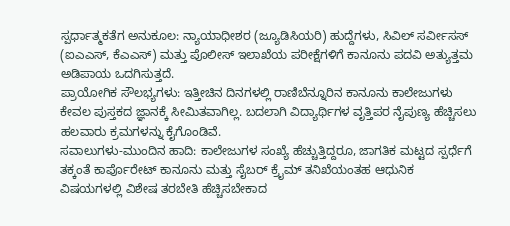ಸ್ಪರ್ಧಾತ್ಮಕತೆಗ ಅನುಕೂಲ: ನ್ಯಾಯಾಧೀಶರ (ಜ್ಯೂಡಿಸಿಯರಿ) ಹುದ್ದೆಗಳು, ಸಿವಿಲ್ ಸರ್ವೀಸಸ್ (ಐಎಎಸ್, ಕೆಎಎಸ್) ಮತ್ತು ಪೊಲೀಸ್ ಇಲಾಖೆಯ ಪರೀಕ್ಷೆಗಳಿಗೆ ಕಾನೂನು ಪದವಿ ಅತ್ಯುತ್ತಮ ಅಡಿಪಾಯ ಒದಗಿಸುತ್ತದೆ.
ಪ್ರಾಯೋಗಿಕ ಸೌಲಭ್ಯಗಳು: ಇತ್ತೀಚಿನ ದಿನಗಳಲ್ಲಿ ರಾಣಿಬೆನ್ನೂರಿನ ಕಾನೂನು ಕಾಲೇಜುಗಳು ಕೇವಲ ಪುಸ್ತಕದ ಜ್ಞಾನಕ್ಕೆ ಸೀಮಿತವಾಗಿಲ್ಲ. ಬದಲಾಗಿ ವಿದ್ಯಾರ್ಥಿಗಳ ವೃತ್ತಿಪರ ನೈಪುಣ್ಯ ಹೆಚ್ಚಿಸಲು ಹಲವಾರು ಕ್ರಮಗಳನ್ನು ಕೈಗೊಂಡಿವೆ.
ಸವಾಲುಗಳು-ಮುಂದಿನ ಹಾದಿ: ಕಾಲೇಜುಗಳ ಸಂಖ್ಯೆ ಹೆಚ್ಚುತ್ತಿದ್ದರೂ, ಜಾಗತಿಕ ಮಟ್ಟದ ಸ್ಪರ್ಧೆಗೆ ತಕ್ಕಂತೆ ಕಾರ್ಪೊರೇಟ್ ಕಾನೂನು ಮತ್ತು ಸೈಬರ್ ಕ್ರೈಮ್ ತನಿಖೆಯಂತಹ ಆಧುನಿಕ ವಿಷಯಗಳಲ್ಲಿ ವಿಶೇಷ ತರಬೇತಿ ಹೆಚ್ಚಿಸಬೇಕಾದ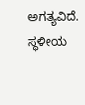ಅಗತ್ಯವಿದೆ. ಸ್ಥಳೀಯ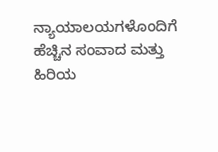ನ್ಯಾಯಾಲಯಗಳೊಂದಿಗೆ ಹೆಚ್ಚಿನ ಸಂವಾದ ಮತ್ತು ಹಿರಿಯ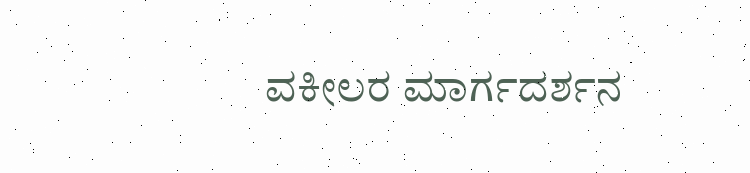ವಕೀಲರ ಮಾರ್ಗದರ್ಶನ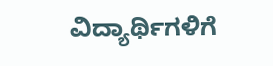ವಿದ್ಯಾರ್ಥಿಗಳಿಗೆ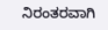ನಿರಂತರವಾಗಿ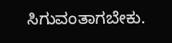ಸಿಗುವಂತಾಗಬೇಕು.